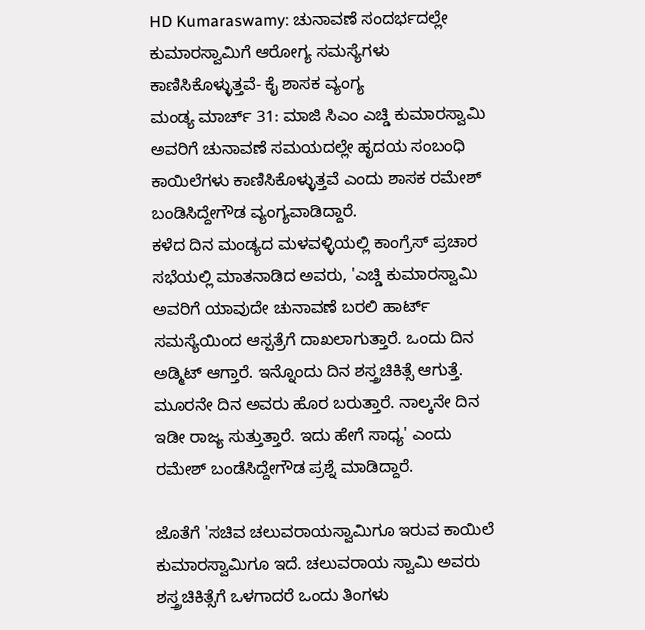HD Kumaraswamy: ಚುನಾವಣೆ ಸಂದರ್ಭದಲ್ಲೇ ಕುಮಾರಸ್ವಾಮಿಗೆ ಆರೋಗ್ಯ ಸಮಸ್ಯೆಗಳು ಕಾಣಿಸಿಕೊಳ್ಳುತ್ತವೆ- ಕೈ ಶಾಸಕ ವ್ಯಂಗ್ಯ
ಮಂಡ್ಯ ಮಾರ್ಚ್ 31: ಮಾಜಿ ಸಿಎಂ ಎಚ್ಡಿ ಕುಮಾರಸ್ವಾಮಿ ಅವರಿಗೆ ಚುನಾವಣೆ ಸಮಯದಲ್ಲೇ ಹೃದಯ ಸಂಬಂಧಿ ಕಾಯಿಲೆಗಳು ಕಾಣಿಸಿಕೊಳ್ಳುತ್ತವೆ ಎಂದು ಶಾಸಕ ರಮೇಶ್ ಬಂಡಿಸಿದ್ದೇಗೌಡ ವ್ಯಂಗ್ಯವಾಡಿದ್ದಾರೆ.
ಕಳೆದ ದಿನ ಮಂಡ್ಯದ ಮಳವಳ್ಳಿಯಲ್ಲಿ ಕಾಂಗ್ರೆಸ್ ಪ್ರಚಾರ ಸಭೆಯಲ್ಲಿ ಮಾತನಾಡಿದ ಅವರು, 'ಎಚ್ಡಿ ಕುಮಾರಸ್ವಾಮಿ ಅವರಿಗೆ ಯಾವುದೇ ಚುನಾವಣೆ ಬರಲಿ ಹಾರ್ಟ್ ಸಮಸ್ಯೆಯಿಂದ ಆಸ್ಪತ್ರೆಗೆ ದಾಖಲಾಗುತ್ತಾರೆ. ಒಂದು ದಿನ ಅಡ್ಮಿಟ್ ಆಗ್ತಾರೆ. ಇನ್ನೊಂದು ದಿನ ಶಸ್ತ್ರಚಿಕಿತ್ಸೆ ಆಗುತ್ತೆ. ಮೂರನೇ ದಿನ ಅವರು ಹೊರ ಬರುತ್ತಾರೆ. ನಾಲ್ಕನೇ ದಿನ ಇಡೀ ರಾಜ್ಯ ಸುತ್ತುತ್ತಾರೆ. ಇದು ಹೇಗೆ ಸಾಧ್ಯ' ಎಂದು ರಮೇಶ್ ಬಂಡೆಸಿದ್ದೇಗೌಡ ಪ್ರಶ್ನೆ ಮಾಡಿದ್ದಾರೆ.

ಜೊತೆಗೆ 'ಸಚಿವ ಚಲುವರಾಯಸ್ವಾಮಿಗೂ ಇರುವ ಕಾಯಿಲೆ ಕುಮಾರಸ್ವಾಮಿಗೂ ಇದೆ. ಚಲುವರಾಯ ಸ್ವಾಮಿ ಅವರು ಶಸ್ತ್ರಚಿಕಿತ್ಸೆಗೆ ಒಳಗಾದರೆ ಒಂದು ತಿಂಗಳು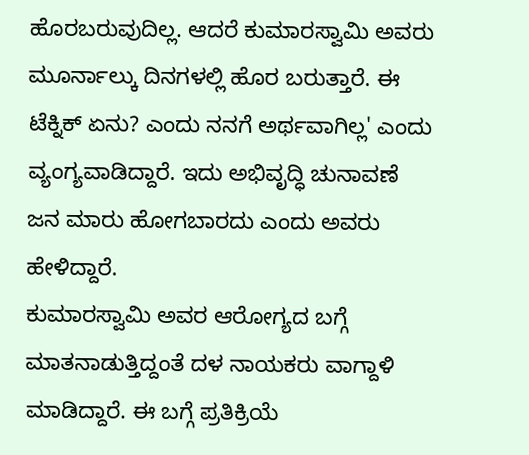ಹೊರಬರುವುದಿಲ್ಲ. ಆದರೆ ಕುಮಾರಸ್ವಾಮಿ ಅವರು ಮೂರ್ನಾಲ್ಕು ದಿನಗಳಲ್ಲಿ ಹೊರ ಬರುತ್ತಾರೆ. ಈ ಟೆಕ್ನಿಕ್ ಏನು? ಎಂದು ನನಗೆ ಅರ್ಥವಾಗಿಲ್ಲ' ಎಂದು ವ್ಯಂಗ್ಯವಾಡಿದ್ದಾರೆ. ಇದು ಅಭಿವೃದ್ಧಿ ಚುನಾವಣೆ ಜನ ಮಾರು ಹೋಗಬಾರದು ಎಂದು ಅವರು ಹೇಳಿದ್ದಾರೆ.
ಕುಮಾರಸ್ವಾಮಿ ಅವರ ಆರೋಗ್ಯದ ಬಗ್ಗೆ ಮಾತನಾಡುತ್ತಿದ್ದಂತೆ ದಳ ನಾಯಕರು ವಾಗ್ದಾಳಿ ಮಾಡಿದ್ದಾರೆ. ಈ ಬಗ್ಗೆ ಪ್ರತಿಕ್ರಿಯೆ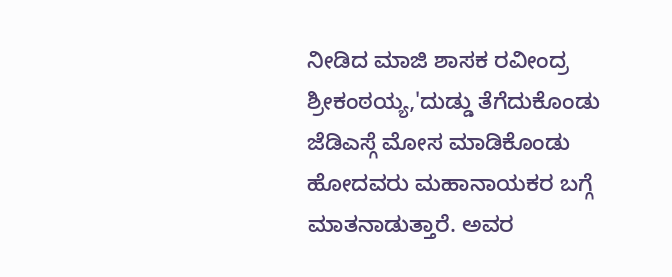ನೀಡಿದ ಮಾಜಿ ಶಾಸಕ ರವೀಂದ್ರ ಶ್ರೀಕಂಠಯ್ಯ,'ದುಡ್ಡು ತೆಗೆದುಕೊಂಡು ಜೆಡಿಎಸ್ಗೆ ಮೋಸ ಮಾಡಿಕೊಂಡು ಹೋದವರು ಮಹಾನಾಯಕರ ಬಗ್ಗೆ ಮಾತನಾಡುತ್ತಾರೆ. ಅವರ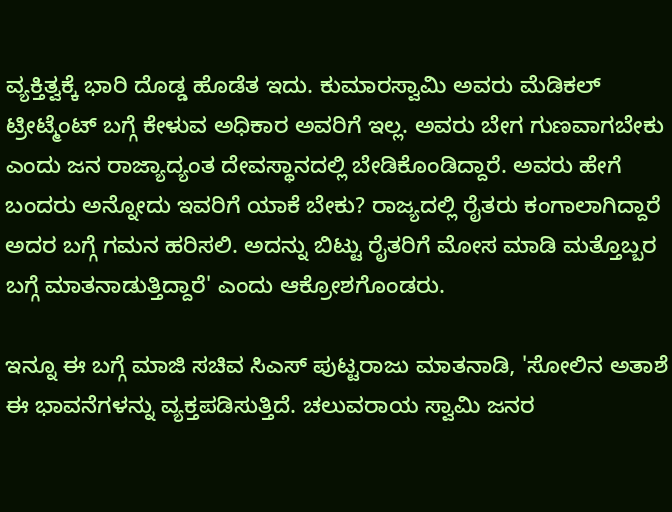ವ್ಯಕ್ತಿತ್ವಕ್ಕೆ ಭಾರಿ ದೊಡ್ಡ ಹೊಡೆತ ಇದು. ಕುಮಾರಸ್ವಾಮಿ ಅವರು ಮೆಡಿಕಲ್ ಟ್ರೀಟ್ಮೆಂಟ್ ಬಗ್ಗೆ ಕೇಳುವ ಅಧಿಕಾರ ಅವರಿಗೆ ಇಲ್ಲ. ಅವರು ಬೇಗ ಗುಣವಾಗಬೇಕು ಎಂದು ಜನ ರಾಜ್ಯಾದ್ಯಂತ ದೇವಸ್ಥಾನದಲ್ಲಿ ಬೇಡಿಕೊಂಡಿದ್ದಾರೆ. ಅವರು ಹೇಗೆ ಬಂದರು ಅನ್ನೋದು ಇವರಿಗೆ ಯಾಕೆ ಬೇಕು? ರಾಜ್ಯದಲ್ಲಿ ರೈತರು ಕಂಗಾಲಾಗಿದ್ದಾರೆ ಅದರ ಬಗ್ಗೆ ಗಮನ ಹರಿಸಲಿ. ಅದನ್ನು ಬಿಟ್ಟು ರೈತರಿಗೆ ಮೋಸ ಮಾಡಿ ಮತ್ತೊಬ್ಬರ ಬಗ್ಗೆ ಮಾತನಾಡುತ್ತಿದ್ದಾರೆ' ಎಂದು ಆಕ್ರೋಶಗೊಂಡರು.

ಇನ್ನೂ ಈ ಬಗ್ಗೆ ಮಾಜಿ ಸಚಿವ ಸಿಎಸ್ ಪುಟ್ಟರಾಜು ಮಾತನಾಡಿ, 'ಸೋಲಿನ ಅತಾಶೆ ಈ ಭಾವನೆಗಳನ್ನು ವ್ಯಕ್ತಪಡಿಸುತ್ತಿದೆ. ಚಲುವರಾಯ ಸ್ವಾಮಿ ಜನರ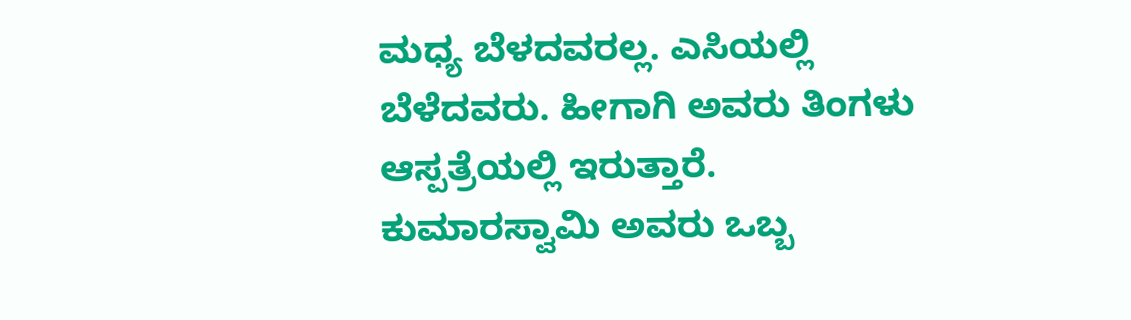ಮಧ್ಯ ಬೆಳದವರಲ್ಲ. ಎಸಿಯಲ್ಲಿ ಬೆಳೆದವರು. ಹೀಗಾಗಿ ಅವರು ತಿಂಗಳು ಆಸ್ಪತ್ರೆಯಲ್ಲಿ ಇರುತ್ತಾರೆ. ಕುಮಾರಸ್ವಾಮಿ ಅವರು ಒಬ್ಬ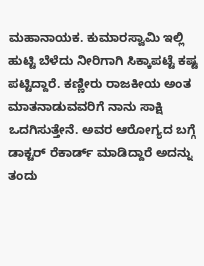ಮಹಾನಾಯಕ. ಕುಮಾರಸ್ವಾಮಿ ಇಲ್ಲಿ ಹುಟ್ಟಿ ಬೆಳೆದು ನೀರಿಗಾಗಿ ಸಿಕ್ಕಾಪಟ್ಟೆ ಕಷ್ಟ ಪಟ್ಟಿದ್ದಾರೆ. ಕಣ್ಣೀರು ರಾಜಕೀಯ ಅಂತ ಮಾತನಾಡುವವರಿಗೆ ನಾನು ಸಾಕ್ಷಿ ಒದಗಿಸುತ್ತೇನೆ. ಅವರ ಆರೋಗ್ಯದ ಬಗ್ಗೆ ಡಾಕ್ಟರ್ ರೆಕಾರ್ಡ್ ಮಾಡಿದ್ದಾರೆ ಅದನ್ನು ತಂದು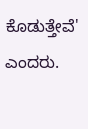ಕೊಡುತ್ತೇವೆ' ಎಂದರು.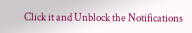Click it and Unblock the Notifications